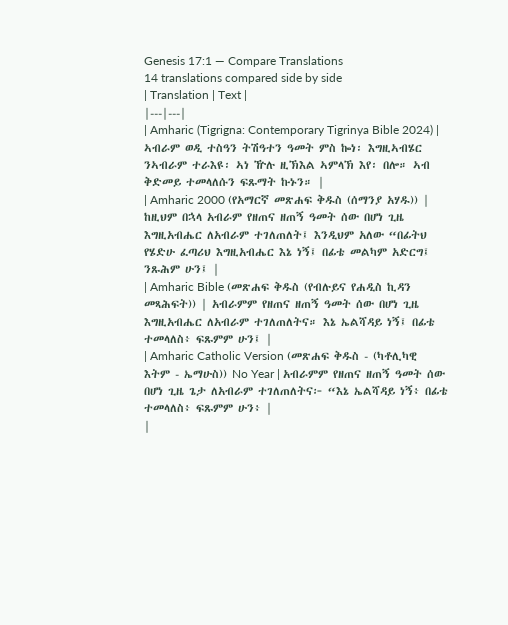Genesis 17:1 — Compare Translations
14 translations compared side by side
| Translation | Text |
|---|---|
| Amharic (Tigrigna: Contemporary Tigrinya Bible 2024) | ኣብራም ወዲ ተስዓን ትሽዓተን ዓመት ምስ ኰነ፡ እግዚኣብሄር ንኣብራም ተራእዩ፡ ኣነ ዅሉ ዚኽእል ኣምላኽ እየ፡ በሎ። ኣብ ቅድመይ ተመላለሱን ፍጹማት ኩኑን። |
| Amharic 2000 (የአማርኛ መጽሐፍ ቅዱስ (ሰማንያ አሃዱ)) | ከዚህም በኋላ አብራም የዘጠና ዘጠኝ ዓመት ሰው በሆነ ጊዜ እግዚአብሔር ለአብራም ተገለጠለት፤ እንዲህም አለው “በፊትህ የሄድሁ ፈጣሪህ እግዚአብሔር እኔ ነኝ፤ በፊቴ መልካም አድርግ፤ ንጹሕም ሁን፤ |
| Amharic Bible (መጽሐፍ ቅዱስ (የብሉይና የሐዲስ ኪዳን መጻሕፍት)) | አብራምም የዘጠና ዘጠኝ ዓመት ሰው በሆነ ጊዜ እግዚአብሔር ለአብራም ተገለጠለትና። እኔ ኤልሻዳይ ነኝ፤ በፊቴ ተመላለስ፥ ፍጹምም ሁን፤ |
| Amharic Catholic Version (መጽሐፍ ቅዱስ - (ካቶሊካዊ እትም - ኤማሁስ)) No Year | አብራምም የዘጠና ዘጠኝ ዓመት ሰው በሆነ ጊዜ ጌታ ለአብራም ተገለጠለትና፦ “እኔ ኤልሻዳይ ነኝ፥ በፊቴ ተመላለስ፥ ፍጹምም ሁን፥ |
|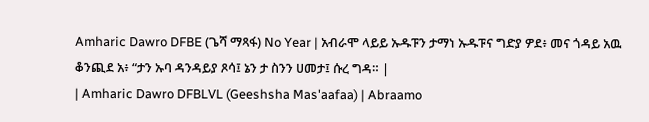Amharic Dawro DFBE (ጌሻ ማጻፋ) No Year | አብራሞ ላይይ ኡዱፑን ታማነ ኡዱፑና ግድያ ዎደ፥ መና ጎዳይ አዉ ቆንጪደ አ፥ “ታን ኡባ ዳንዳይያ ጾሳ፤ ኔን ታ ስንን ሀመታ፤ ሱረ ግዳ። |
| Amharic Dawro DFBLVL (Geeshsha Mas'aafaa) | Abraamo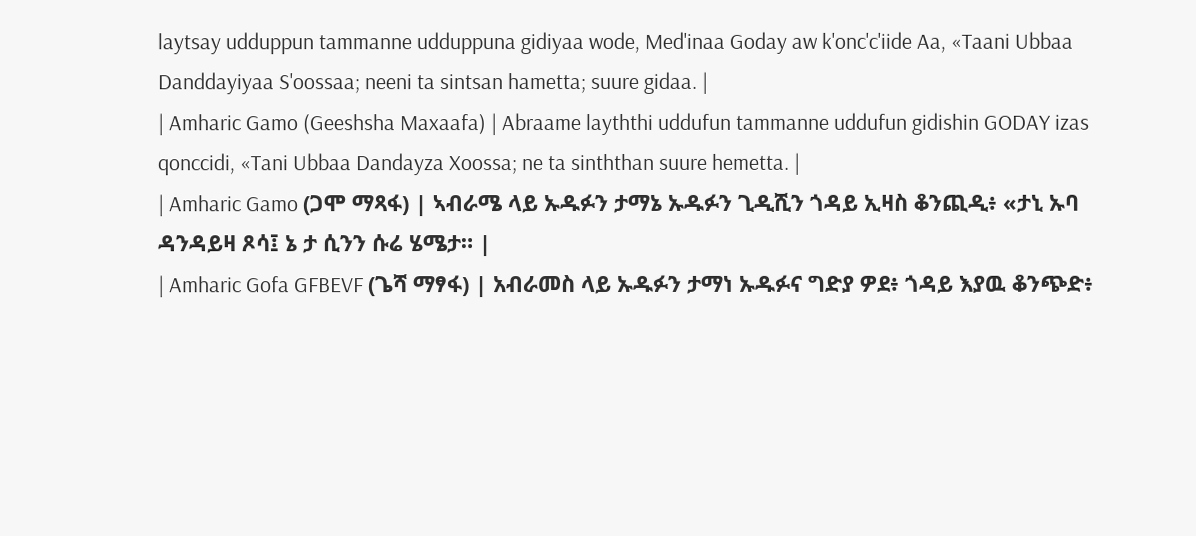laytsay udduppun tammanne udduppuna gidiyaa wode, Med'inaa Goday aw k'onc'c'iide Aa, «Taani Ubbaa Danddayiyaa S'oossaa; neeni ta sintsan hametta; suure gidaa. |
| Amharic Gamo (Geeshsha Maxaafa) | Abraame layththi uddufun tammanne uddufun gidishin GODAY izas qonccidi, «Tani Ubbaa Dandayza Xoossa; ne ta sinththan suure hemetta. |
| Amharic Gamo (ጋሞ ማጻፋ) | ኣብራሜ ላይ ኡዱፉን ታማኔ ኡዱፉን ጊዲሺን ጎዳይ ኢዛስ ቆንጪዲ፥ «ታኒ ኡባ ዳንዳይዛ ጾሳ፤ ኔ ታ ሲንን ሱሬ ሄሜታ። |
| Amharic Gofa GFBEVF (ጌሻ ማፃፋ) | አብራመስ ላይ ኡዱፉን ታማነ ኡዱፉና ግድያ ዎደ፥ ጎዳይ እያዉ ቆንጭድ፥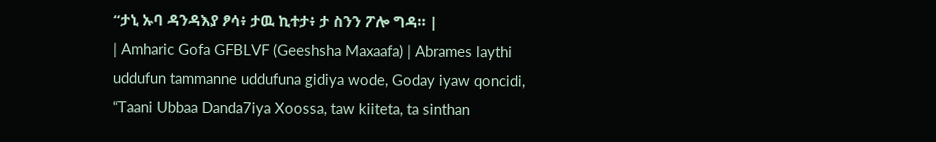“ታኒ ኡባ ዳንዳእያ ፆሳ፥ ታዉ ኪተታ፥ ታ ስንን ፖሎ ግዳ። |
| Amharic Gofa GFBLVF (Geeshsha Maxaafa) | Abrames laythi uddufun tammanne uddufuna gidiya wode, Goday iyaw qoncidi, “Taani Ubbaa Danda7iya Xoossa, taw kiiteta, ta sinthan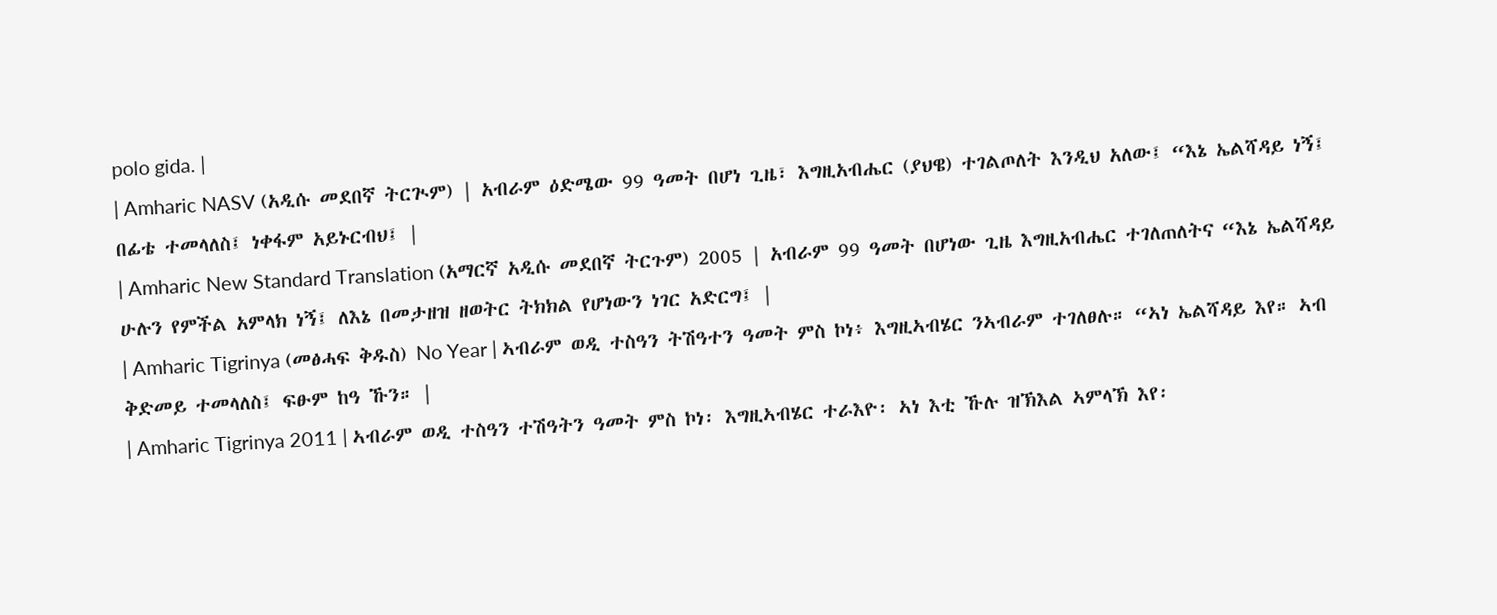polo gida. |
| Amharic NASV (አዲሱ መደበኛ ትርጒም) | አብራም ዕድሜው 99 ዓመት በሆነ ጊዜ፣ እግዚአብሔር (ያህዌ) ተገልጦለት እንዲህ አለው፤ “እኔ ኤልሻዳይ ነኝ፤ በፊቴ ተመላለስ፤ ነቀፋም አይኑርብህ፤ |
| Amharic New Standard Translation (አማርኛ አዲሱ መደበኛ ትርጉም) 2005 | አብራም 99 ዓመት በሆነው ጊዜ እግዚአብሔር ተገለጠለትና “እኔ ኤልሻዳይ ሁሉን የምችል አምላክ ነኝ፤ ለእኔ በመታዘዝ ዘወትር ትክክል የሆነውን ነገር አድርግ፤ |
| Amharic Tigrinya (መፅሓፍ ቅዱስ) No Year | ኣብራም ወዲ ተስዓን ትሽዓተን ዓመት ምስ ኮነ፥ እግዚኣብሄር ንኣብራም ተገለፀሉ። “ኣነ ኤልሻዳይ እየ። ኣብ ቅድመይ ተመላለስ፤ ፍፁም ከዓ ኹን። |
| Amharic Tigrinya 2011 | ኣብራም ወዲ ተስዓን ተሽዓትን ዓመት ምስ ኮነ፡ እግዚኣብሄር ተራእዮ፡ ኣነ እቲ ኹሉ ዝኽእል ኣምላኽ እየ፡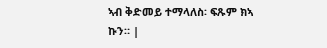ኣብ ቅድመይ ተማላለስ፡ ፍጹም ክኣ ኩን። |